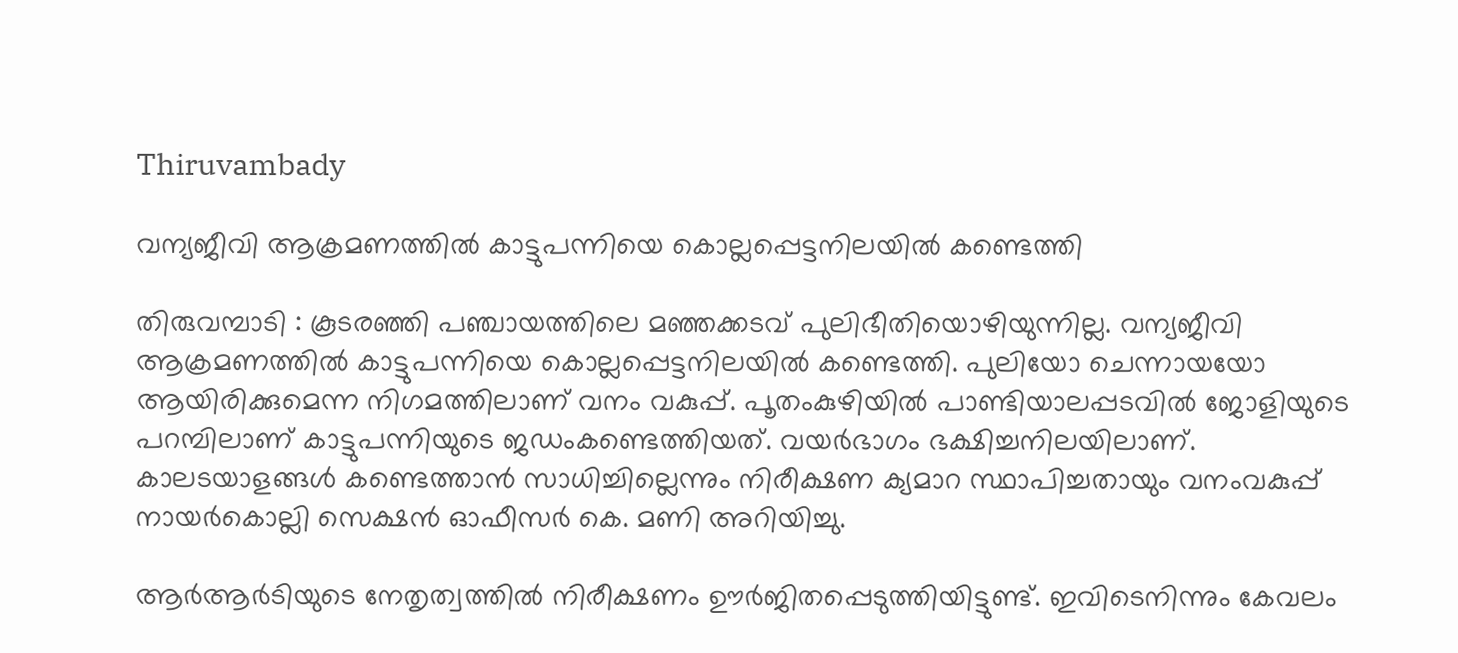Thiruvambady

വന്യജീവി ആക്രമണത്തിൽ കാട്ടുപന്നിയെ കൊല്ലപ്പെട്ടനിലയിൽ കണ്ടെത്തി

തിരുവമ്പാടി : കൂടരഞ്ഞി പഞ്ചായത്തിലെ മഞ്ഞക്കടവ് പുലിഭീതിയൊഴിയുന്നില്ല. വന്യജീവി ആക്രമണത്തിൽ കാട്ടുപന്നിയെ കൊല്ലപ്പെട്ടനിലയിൽ കണ്ടെത്തി. പുലിയോ ചെന്നായയോ ആയിരിക്കുമെന്ന നിഗമത്തിലാണ് വനം വകുപ്പ്. പൂതംകുഴിയിൽ പാണ്ടിയാലപ്പടവിൽ ജോളിയുടെ പറമ്പിലാണ് കാട്ടുപന്നിയുടെ ജഡംകണ്ടെത്തിയത്‌. വയർഭാഗം ഭക്ഷിച്ചനിലയിലാണ്. കാലടയാളങ്ങൾ കണ്ടെത്താൻ സാധിച്ചില്ലെന്നും നിരീക്ഷണ ക്യമാറ സ്ഥാപിച്ചതായും വനംവകുപ്പ് നായർകൊല്ലി സെക്ഷൻ ഓഫീസർ കെ. മണി അറിയിച്ചു.

ആർആർടിയുടെ നേതൃത്വത്തിൽ നിരീക്ഷണം ഊർജിതപ്പെടുത്തിയിട്ടുണ്ട്. ഇവിടെനിന്നും കേവലം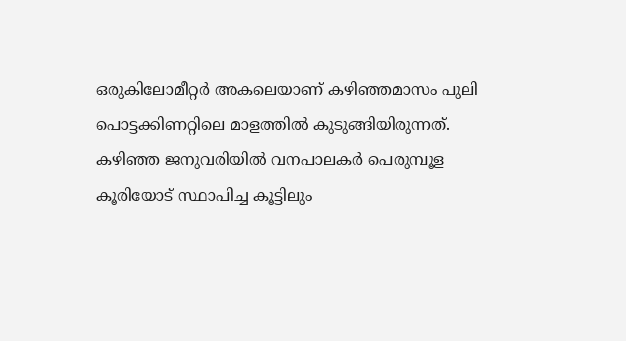ഒരുകിലോമീറ്റർ അകലെയാണ് കഴിഞ്ഞമാസം പുലി പൊട്ടക്കിണറ്റിലെ മാളത്തിൽ കുടുങ്ങിയിരുന്നത്. കഴിഞ്ഞ ജനുവരിയിൽ വനപാലകർ പെരുമ്പൂള കൂരിയോട് സ്ഥാപിച്ച കൂട്ടിലും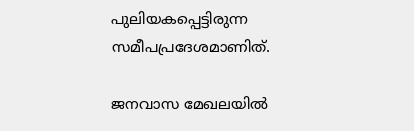പുലിയകപ്പെട്ടിരുന്ന സമീപപ്രദേശമാണിത്.

ജനവാസ മേഖലയിൽ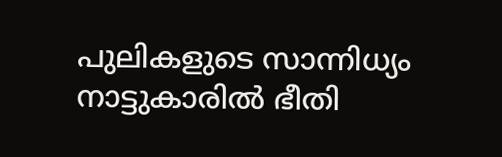പുലികളുടെ സാന്നിധ്യം നാട്ടുകാരിൽ ഭീതി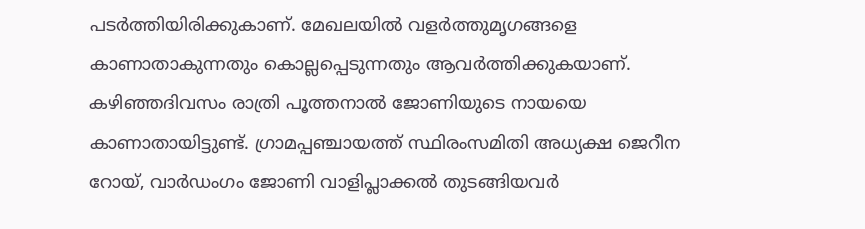പടർത്തിയിരിക്കുകാണ്. മേഖലയിൽ വളർത്തുമൃഗങ്ങളെ കാണാതാകുന്നതും കൊല്ലപ്പെടുന്നതും ആവർത്തിക്കുകയാണ്. കഴിഞ്ഞദിവസം രാത്രി പൂത്തനാൽ ജോണിയുടെ നായയെ കാണാതായിട്ടുണ്ട്. ഗ്രാമപ്പഞ്ചായത്ത് സ്ഥിരംസമിതി അധ്യക്ഷ ജെറീന റോയ്, വാർഡംഗം ജോണി വാളിപ്ലാക്കൽ തുടങ്ങിയവർ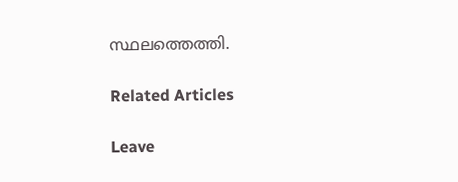സ്ഥലത്തെത്തി.

Related Articles

Leave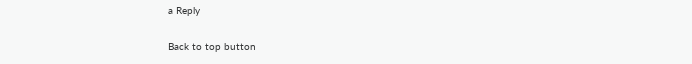a Reply

Back to top button